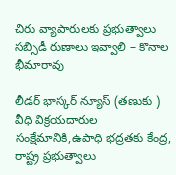చిరు వ్యాపారులకు ప్రభుత్వాలు సబ్సిడీ రుణాలు ఇవ్వాలి – కొనాల భీమారావు

లీడర్ భాస్కర్ న్యూస్ (తణుకు ) వీధి విక్రయదారుల సంక్షేమానికి,ఉపాధి భద్రతకు కేంద్ర, రాష్ట్ర ప్రభుత్వాలు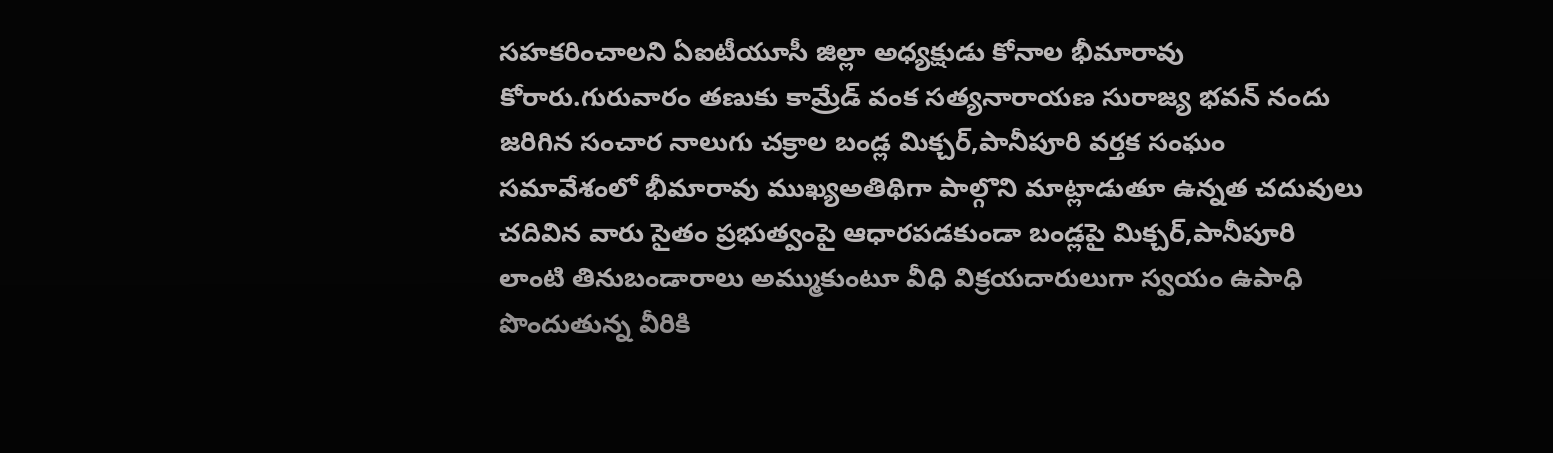సహకరించాలని ఏఐటీయూసీ జిల్లా అధ్యక్షుడు కోనాల భీమారావు కోరారు.గురువారం తణుకు కామ్రేడ్ వంక సత్యనారాయణ సురాజ్య భవన్ నందు జరిగిన సంచార నాలుగు చక్రాల బండ్ల మిక్చర్,పానీపూరి వర్తక సంఘం సమావేశంలో భీమారావు ముఖ్యఅతిథిగా పాల్గొని మాట్లాడుతూ ఉన్నత చదువులు చదివిన వారు సైతం ప్రభుత్వంపై ఆధారపడకుండా బండ్లపై మిక్చర్,పానీపూరి లాంటి తినుబండారాలు అమ్ముకుంటూ వీధి విక్రయదారులుగా స్వయం ఉపాధి పొందుతున్న వీరికి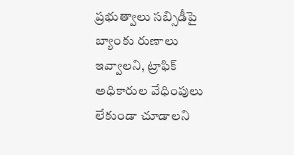ప్రభుత్వాలు సబ్సిడీపై బ్యాంకు రుణాలు ఇవ్వాలని, ట్రాఫిక్ అధికారుల వేధింపులు లేకుండా చూడాలని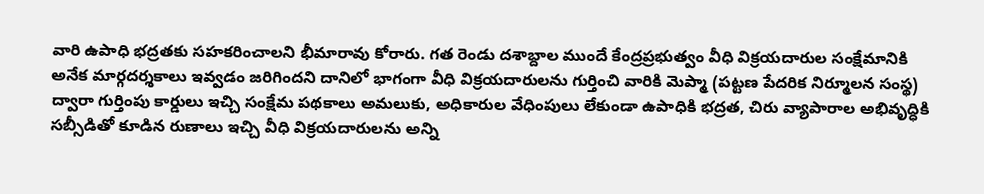వారి ఉపాధి భద్రతకు సహకరించాలని భీమారావు కోరారు. గత రెండు దశాబ్దాల ముందే కేంద్రప్రభుత్వం వీధి విక్రయదారుల సంక్షేమానికి అనేక మార్గదర్శకాలు ఇవ్వడం జరిగిందని దానిలో భాగంగా వీధి విక్రయదారులను గుర్తించి వారికి మెప్మా (పట్టణ పేదరిక నిర్మూలన సంస్థ) ద్వారా గుర్తింపు కార్డులు ఇచ్చి సంక్షేమ పథకాలు అమలుకు, అధికారుల వేధింపులు లేకుండా ఉపాధికి భద్రత, చిరు వ్యాపారాల అభివృద్ధికి సబ్సీడితో కూడిన రుణాలు ఇచ్చి వీధి విక్రయదారులను అన్ని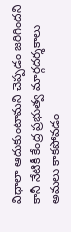విధాలా ఆదుకుంటామని చెప్పడం జరిగిందని కానీ నేటికీ కేంద్ర ప్రభుత్వ మార్గదర్శకాలు అమలు కాకపోవడం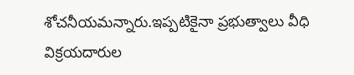శోచనీయమన్నారు.ఇప్పటికైనా ప్రభుత్వాలు వీధి విక్రయదారుల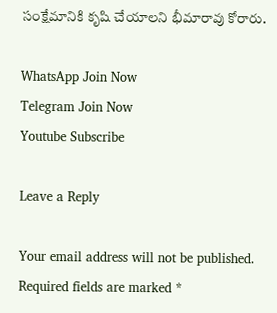సంక్షేమానికి కృషి చేయాలని భీమారావు కోరారు.

WhatsApp Join Now
Telegram Join Now
Youtube Subscribe

Leave a Reply

Your email address will not be published. Required fields are marked *